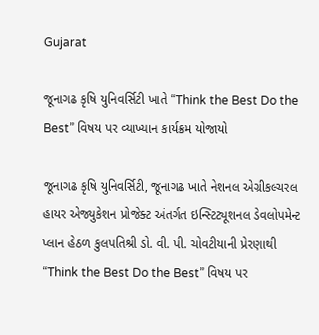Gujarat

જૂનાગઢ કૃષિ યુનિવર્સિટી ખાતે “Think the Best Do the Best” વિષય પર વ્યાખ્યાન કાર્યક્રમ યોજાયો

જૂનાગઢ કૃષિ યુનિવર્સિટી, જૂનાગઢ ખાતે નેશનલ એગ્રીકલ્ચરલ હાયર એજ્યુકેશન પ્રોજેક્ટ અંતર્ગત ઇન્સ્ટિટ્યૂશનલ ડેવલોપમેન્ટ પ્લાન હેઠળ કુલપતિશ્રી ડો. વી. પી. ચોવટીયાની પ્રેરણાથી “Think the Best Do the Best” વિષય પર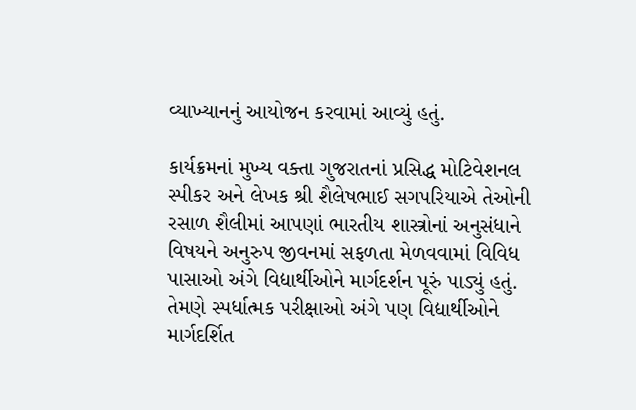વ્યાખ્યાનનું આયોજન કરવામાં આવ્યું હતું.

કાર્યક્રમનાં મુખ્ય વક્તા ગુજરાતનાં પ્રસિદ્ધ મોટિવેશનલ સ્પીકર અને લેખક શ્રી શૈલેષભાઈ સગપરિયાએ તેઓની રસાળ શૈલીમાં આપણાં ભારતીય શાસ્ત્રોનાં અનુસંધાને વિષયને અનુરુપ જીવનમાં સફળતા મેળવવામાં વિવિધ પાસાઓ અંગે વિદ્યાર્થીઓને માર્ગદર્શન પૂરું પાડ્યું હતું. તેમણે સ્પર્ધાત્મક પરીક્ષાઓ અંગે પણ વિદ્યાર્થીઓને માર્ગદર્શિત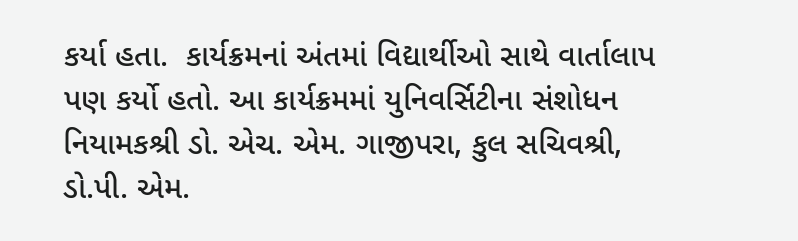કર્યા હતા.  કાર્યક્રમનાં અંતમાં વિદ્યાર્થીઓ સાથે વાર્તાલાપ પણ કર્યો હતો. આ કાર્યક્રમમાં યુનિવર્સિટીના સંશોધન નિયામકશ્રી ડો. એચ. એમ. ગાજીપરા, કુલ સચિવશ્રી, ડો.પી. એમ.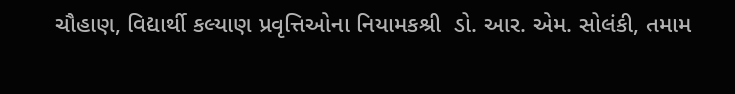ચૌહાણ, વિદ્યાર્થી કલ્યાણ પ્રવૃત્તિઓના નિયામકશ્રી  ડો. આર. એમ. સોલંકી, તમામ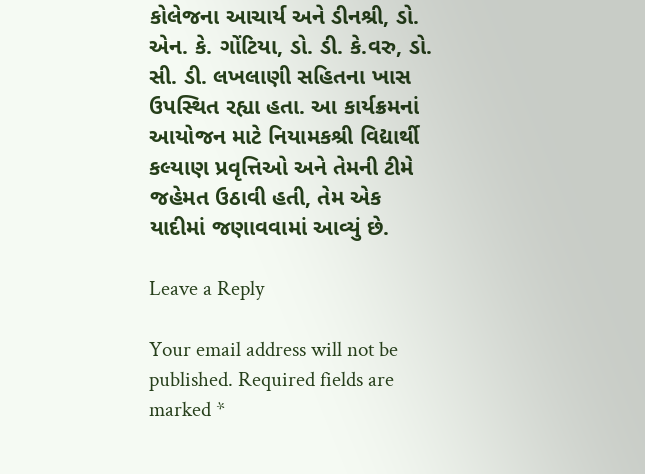કોલેજના આચાર્ય અને ડીનશ્રી, ડો. એન. કે. ગોંટિયા, ડો. ડી. કે.વરુ, ડો. સી. ડી. લખલાણી સહિતના ખાસ ઉપસ્થિત રહ્યા હતા. આ કાર્યક્રમનાં આયોજન માટે નિયામકશ્રી વિદ્યાર્થી કલ્યાણ પ્રવૃત્તિઓ અને તેમની ટીમે જહેમત ઉઠાવી હતી, તેમ એક યાદીમાં જણાવવામાં આવ્યું છે.

Leave a Reply

Your email address will not be published. Required fields are marked *